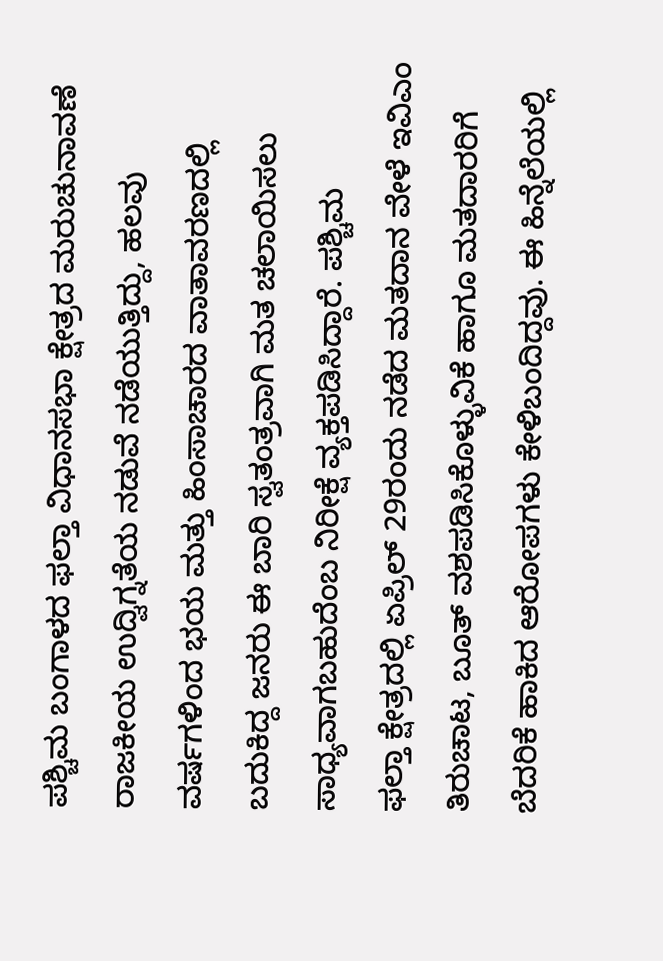ಪಶ್ಚಿಮ ಬಂಗಾಳದ ಫಲ್ತಾ ವಿಧಾನಸಭಾ ಕ್ಷೇತ್ರದ ಮರುಚುನಾವಣೆ ರಾಜಕೀಯ ಉದ್ವಿಗ್ನತೆಯ ನಡುವೆ ನಡೆಯುತ್ತಿದ್ದು, ಹಲವು ವರ್ಷಗಳಿಂದ ಭಯ ಮತ್ತು ಹಿಂಸಾಚಾರದ ವಾತಾವರಣದಲ್ಲಿ ಬದುಕಿದ್ದ ಜನರು ಈ ಬಾರಿ ಸ್ವತಂತ್ರವಾಗಿ ಮತ ಚಲಾಯಿಸಲು ಸಾಧ್ಯವಾಗಬಹುದೆಂಬ ನಿರೀಕ್ಷೆ ವ್ಯಕ್ತಪಡಿಸಿದ್ದಾರೆ. ಪಶ್ಚಿಮ
ಫಲ್ತಾ ಕ್ಷೇತ್ರದಲ್ಲಿ ಏಪ್ರಿಲ್ 29ರಂದು ನಡೆದ ಮತದಾನ ವೇಳೆ ಇವಿಎಂ ತಿರುಚಾಟ, ಬೂತ್ ವಶಪಡಿಸಿಕೊಳ್ಳುವಿಕೆ ಹಾಗೂ ಮತದಾರರಿಗೆ ಬೆದರಿಕೆ ಹಾಕಿದ ಆರೋಪಗಳು ಕೇಳಿಬಂದಿದ್ದವು. ಈ ಹಿನ್ನೆಲೆಯಲ್ಲಿ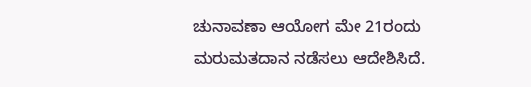ಚುನಾವಣಾ ಆಯೋಗ ಮೇ 21ರಂದು ಮರುಮತದಾನ ನಡೆಸಲು ಆದೇಶಿಸಿದೆ.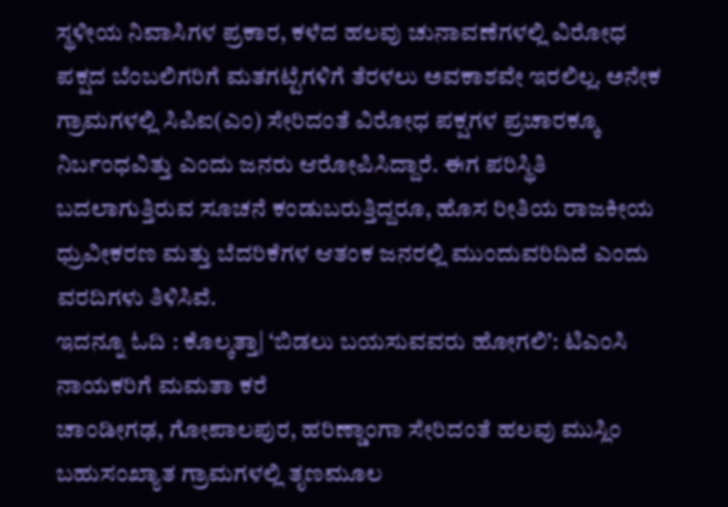ಸ್ಥಳೀಯ ನಿವಾಸಿಗಳ ಪ್ರಕಾರ, ಕಳೆದ ಹಲವು ಚುನಾವಣೆಗಳಲ್ಲಿ ವಿರೋಧ ಪಕ್ಷದ ಬೆಂಬಲಿಗರಿಗೆ ಮತಗಟ್ಟೆಗಳಿಗೆ ತೆರಳಲು ಅವಕಾಶವೇ ಇರಲಿಲ್ಲ. ಅನೇಕ ಗ್ರಾಮಗಳಲ್ಲಿ ಸಿಪಿಐ(ಎಂ) ಸೇರಿದಂತೆ ವಿರೋಧ ಪಕ್ಷಗಳ ಪ್ರಚಾರಕ್ಕೂ ನಿರ್ಬಂಧವಿತ್ತು ಎಂದು ಜನರು ಆರೋಪಿಸಿದ್ದಾರೆ. ಈಗ ಪರಿಸ್ಥಿತಿ ಬದಲಾಗುತ್ತಿರುವ ಸೂಚನೆ ಕಂಡುಬರುತ್ತಿದ್ದರೂ, ಹೊಸ ರೀತಿಯ ರಾಜಕೀಯ ಧ್ರುವೀಕರಣ ಮತ್ತು ಬೆದರಿಕೆಗಳ ಆತಂಕ ಜನರಲ್ಲಿ ಮುಂದುವರಿದಿದೆ ಎಂದು ವರದಿಗಳು ತಿಳಿಸಿವೆ.
ಇದನ್ನೂ ಓದಿ : ಕೊಲ್ಕತ್ತಾ| ‘ಬಿಡಲು ಬಯಸುವವರು ಹೋಗಲಿ’: ಟಿಎಂಸಿ ನಾಯಕರಿಗೆ ಮಮತಾ ಕರೆ
ಚಾಂಡೀಗಢ, ಗೋಪಾಲಪುರ, ಹರಿಣ್ಡಾಂಗಾ ಸೇರಿದಂತೆ ಹಲವು ಮುಸ್ಲಿಂ ಬಹುಸಂಖ್ಯಾತ ಗ್ರಾಮಗಳಲ್ಲಿ ತೃಣಮೂಲ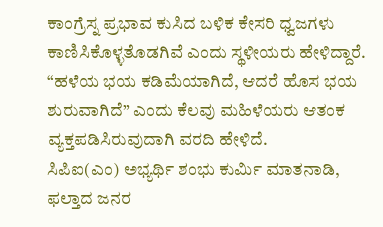ಕಾಂಗ್ರೆಸ್ನ ಪ್ರಭಾವ ಕುಸಿದ ಬಳಿಕ ಕೇಸರಿ ಧ್ವಜಗಳು ಕಾಣಿಸಿಕೊಳ್ಳತೊಡಗಿವೆ ಎಂದು ಸ್ಥಳೀಯರು ಹೇಳಿದ್ದಾರೆ. “ಹಳೆಯ ಭಯ ಕಡಿಮೆಯಾಗಿದೆ, ಆದರೆ ಹೊಸ ಭಯ ಶುರುವಾಗಿದೆ” ಎಂದು ಕೆಲವು ಮಹಿಳೆಯರು ಆತಂಕ ವ್ಯಕ್ತಪಡಿಸಿರುವುದಾಗಿ ವರದಿ ಹೇಳಿದೆ.
ಸಿಪಿಐ(ಎಂ) ಅಭ್ಯರ್ಥಿ ಶಂಭು ಕುರ್ಮಿ ಮಾತನಾಡಿ, ಫಲ್ತಾದ ಜನರ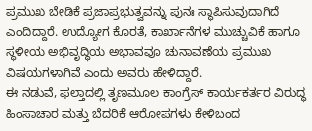ಪ್ರಮುಖ ಬೇಡಿಕೆ ಪ್ರಜಾಪ್ರಭುತ್ವವನ್ನು ಪುನಃ ಸ್ಥಾಪಿಸುವುದಾಗಿದೆ ಎಂದಿದ್ದಾರೆ. ಉದ್ಯೋಗ ಕೊರತೆ, ಕಾರ್ಖಾನೆಗಳ ಮುಚ್ಚುವಿಕೆ ಹಾಗೂ ಸ್ಥಳೀಯ ಅಭಿವೃದ್ಧಿಯ ಅಭಾವವೂ ಚುನಾವಣೆಯ ಪ್ರಮುಖ ವಿಷಯಗಳಾಗಿವೆ ಎಂದು ಅವರು ಹೇಳಿದ್ದಾರೆ.
ಈ ನಡುವೆ, ಫಲ್ತಾದಲ್ಲಿ ತೃಣಮೂಲ ಕಾಂಗ್ರೆಸ್ ಕಾರ್ಯಕರ್ತರ ವಿರುದ್ಧ ಹಿಂಸಾಚಾರ ಮತ್ತು ಬೆದರಿಕೆ ಆರೋಪಗಳು ಕೇಳಿಬಂದ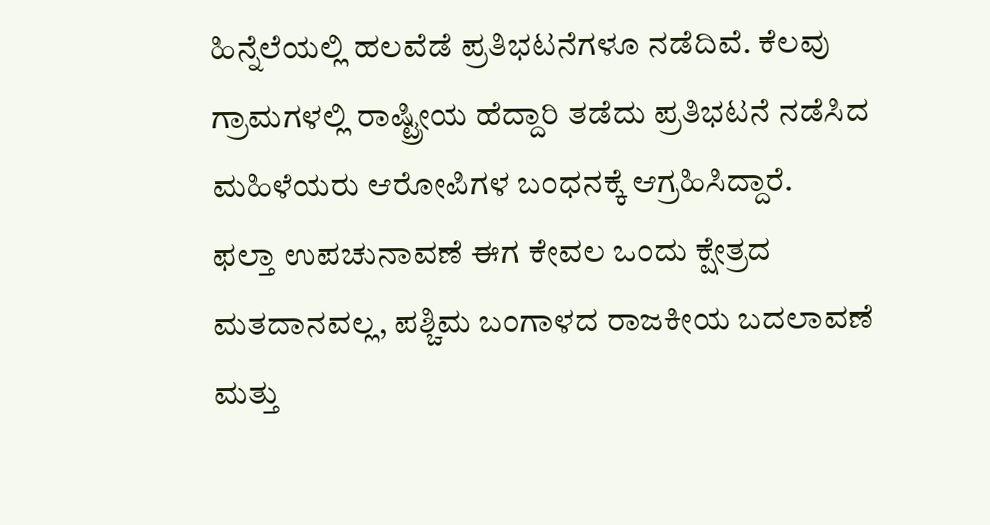ಹಿನ್ನೆಲೆಯಲ್ಲಿ ಹಲವೆಡೆ ಪ್ರತಿಭಟನೆಗಳೂ ನಡೆದಿವೆ. ಕೆಲವು ಗ್ರಾಮಗಳಲ್ಲಿ ರಾಷ್ಟ್ರೀಯ ಹೆದ್ದಾರಿ ತಡೆದು ಪ್ರತಿಭಟನೆ ನಡೆಸಿದ ಮಹಿಳೆಯರು ಆರೋಪಿಗಳ ಬಂಧನಕ್ಕೆ ಆಗ್ರಹಿಸಿದ್ದಾರೆ.
ಫಲ್ತಾ ಉಪಚುನಾವಣೆ ಈಗ ಕೇವಲ ಒಂದು ಕ್ಷೇತ್ರದ ಮತದಾನವಲ್ಲ, ಪಶ್ಚಿಮ ಬಂಗಾಳದ ರಾಜಕೀಯ ಬದಲಾವಣೆ ಮತ್ತು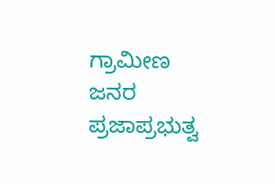ಗ್ರಾಮೀಣ ಜನರ ಪ್ರಜಾಪ್ರಭುತ್ವ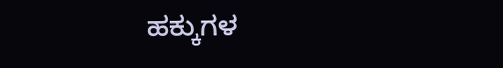ಹಕ್ಕುಗಳ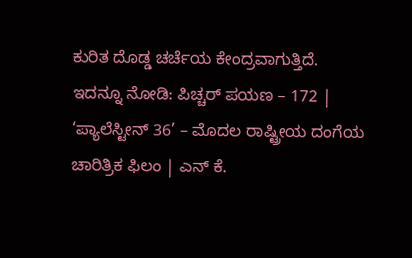ಕುರಿತ ದೊಡ್ಡ ಚರ್ಚೆಯ ಕೇಂದ್ರವಾಗುತ್ತಿದೆ.
ಇದನ್ನೂ ನೋಡಿ: ಪಿಚ್ಚರ್ ಪಯಣ – 172 | ‘ಪ್ಯಾಲೆಸ್ಟೀನ್ 36’ – ಮೊದಲ ರಾಷ್ಟ್ರೀಯ ದಂಗೆಯ ಚಾರಿತ್ರಿಕ ಫಿಲಂ | ಎನ್ ಕೆ.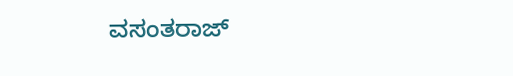ವಸಂತರಾಜ್